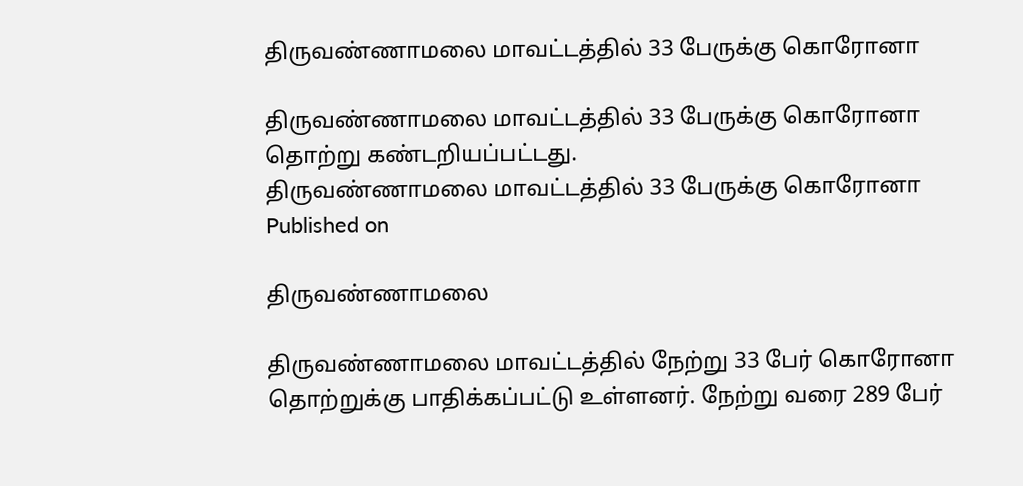திருவண்ணாமலை மாவட்டத்தில் 33 பேருக்கு கொரோனா

திருவண்ணாமலை மாவட்டத்தில் 33 பேருக்கு கொரோனா தொற்று கண்டறியப்பட்டது.
திருவண்ணாமலை மாவட்டத்தில் 33 பேருக்கு கொரோனா
Published on

திருவண்ணாமலை

திருவண்ணாமலை மாவட்டத்தில் நேற்று 33 பேர் கொரோனா தொற்றுக்கு பாதிக்கப்பட்டு உள்ளனர். நேற்று வரை 289 பேர்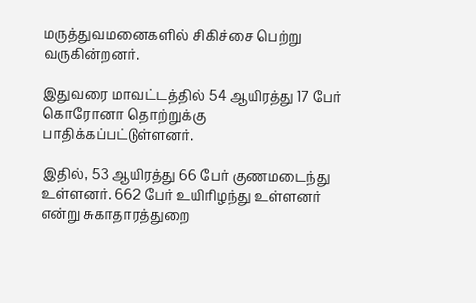மருத்துவமனைகளில் சிகிச்சை பெற்று வருகின்றனர்.

இதுவரை மாவட்டத்தில் 54 ஆயிரத்து 17 பேர் கொரோனா தொற்றுக்கு பாதிக்கப்பட்டுள்ளனர்.

இதில், 53 ஆயிரத்து 66 பேர் குணமடைந்து உள்ளனர். 662 பேர் உயிரிழந்து உள்ளனர் என்று சுகாதாரத்துறை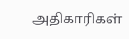அதிகாரிகள்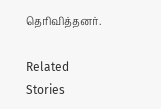தெரிவித்தனர்.

Related Stories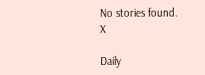No stories found.
X

Daily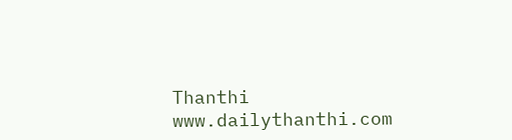Thanthi
www.dailythanthi.com